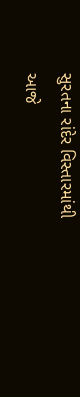સુરતના રાંદેર વિસ્તારમાંથી આજે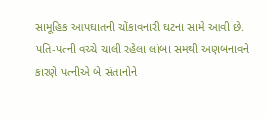સામૂહિક આપઘાતની ચોંકાવનારી ઘટના સામે આવી છે. પતિ-પત્ની વચ્ચે ચાલી રહેલા લાંબા સમથી અણબનાવને કારણે પત્નીએ બે સંતાનોને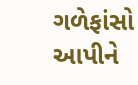ગળેફાંસો આપીને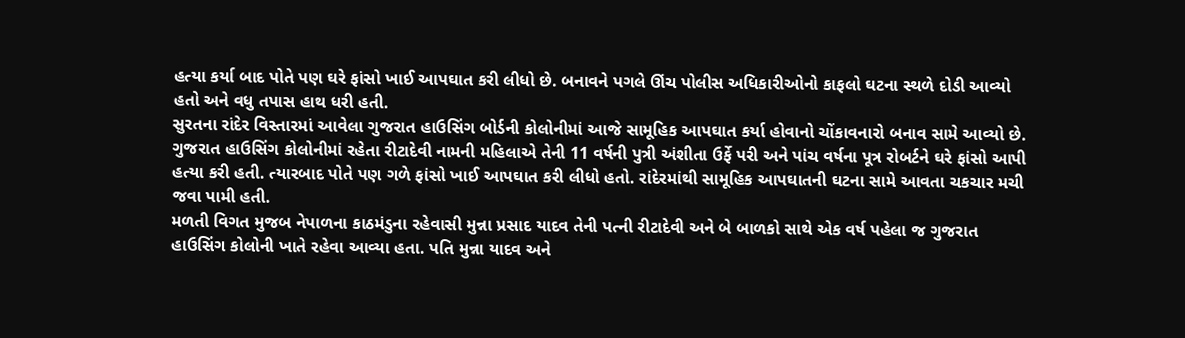હત્યા કર્યા બાદ પોતે પણ ઘરે ફાંસો ખાઈ આપઘાત કરી લીધો છે. બનાવને પગલે ઊંચ પોલીસ અધિકારીઓનો કાફલો ઘટના સ્થળે દોડી આવ્યો હતો અને વધુ તપાસ હાથ ધરી હતી.
સુરતના રાંદેર વિસ્તારમાં આવેલા ગુજરાત હાઉસિંગ બોર્ડની કોલોનીમાં આજે સામૂહિક આપઘાત કર્યા હોવાનો ચોંકાવનારો બનાવ સામે આવ્યો છે. ગુજરાત હાઉસિંગ કોલોનીમાં રહેતા રીટાદેવી નામની મહિલાએ તેની 11 વર્ષની પુત્રી અંશીતા ઉર્ફે પરી અને પાંચ વર્ષના પૂત્ર રોબર્ટને ઘરે ફાંસો આપી હત્યા કરી હતી. ત્યારબાદ પોતે પણ ગળે ફાંસો ખાઈ આપઘાત કરી લીધો હતો. રાંદેરમાંથી સામૂહિક આપઘાતની ઘટના સામે આવતા ચકચાર મચી જવા પામી હતી.
મળતી વિગત મુજબ નેપાળના કાઠમંડુના રહેવાસી મુન્ના પ્રસાદ યાદવ તેની પત્ની રીટાદેવી અને બે બાળકો સાથે એક વર્ષ પહેલા જ ગુજરાત હાઉસિંગ કોલોની ખાતે રહેવા આવ્યા હતા. પતિ મુન્ના યાદવ અને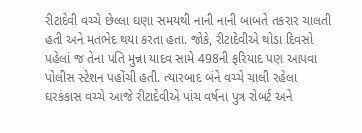રીટાદેવી વચ્ચે છેલ્લા ઘણા સમયથી નાની નાની બાબતે તકરાર ચાલતી હતી અને મતભેદ થયા કરતા હતા. જોકે, રીટાદેવીએ થોડા દિવસો પહેલાં જ તેના પતિ મુન્ના યાદવ સામે 498ની ફરિયાદ પણ આપવા પોલીસ સ્ટેશન પહોંચી હતી. ત્યારબાદ બંને વચ્ચે ચાલી રહેલા ઘરકંકાસ વચ્ચે આજે રીટાદેવીએ પાંચ વર્ષના પુત્ર રોબર્ટ અને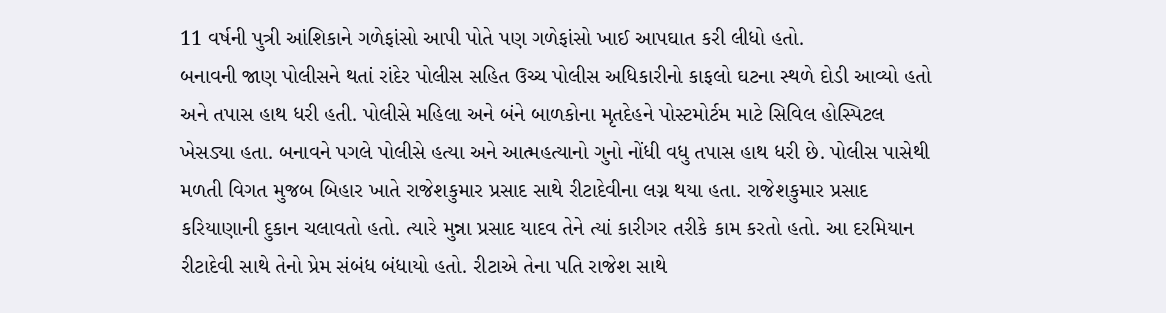11 વર્ષની પુત્રી આંશિકાને ગળેફાંસો આપી પોતે પણ ગળેફાંસો ખાઈ આપઘાત કરી લીધો હતો.
બનાવની જાણ પોલીસને થતાં રાંદેર પોલીસ સહિત ઉચ્ચ પોલીસ અધિકારીનો કાફલો ઘટના સ્થળે દોડી આવ્યો હતો અને તપાસ હાથ ધરી હતી. પોલીસે મહિલા અને બંને બાળકોના મૃતદેહને પોસ્ટમોર્ટમ માટે સિવિલ હોસ્પિટલ ખેસડ્યા હતા. બનાવને પગલે પોલીસે હત્યા અને આત્મહત્યાનો ગુનો નોંધી વધુ તપાસ હાથ ધરી છે. પોલીસ પાસેથી મળતી વિગત મુજબ બિહાર ખાતે રાજેશકુમાર પ્રસાદ સાથે રીટાદેવીના લગ્ન થયા હતા. રાજેશકુમાર પ્રસાદ કરિયાણાની દુકાન ચલાવતો હતો. ત્યારે મુન્ના પ્રસાદ યાદવ તેને ત્યાં કારીગર તરીકે કામ કરતો હતો. આ દરમિયાન રીટાદેવી સાથે તેનો પ્રેમ સંબંધ બંધાયો હતો. રીટાએ તેના પતિ રાજેશ સાથે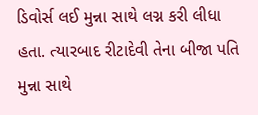ડિવોર્સ લઈ મુન્ના સાથે લગ્ન કરી લીધા હતા. ત્યારબાદ રીટાદેવી તેના બીજા પતિ મુન્ના સાથે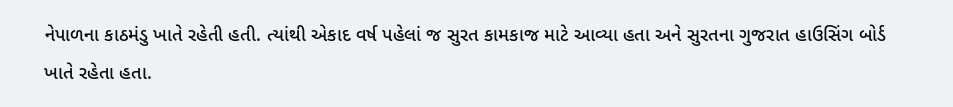નેપાળના કાઠમંડુ ખાતે રહેતી હતી. ત્યાંથી એકાદ વર્ષ પહેલાં જ સુરત કામકાજ માટે આવ્યા હતા અને સુરતના ગુજરાત હાઉસિંગ બોર્ડ ખાતે રહેતા હતા.